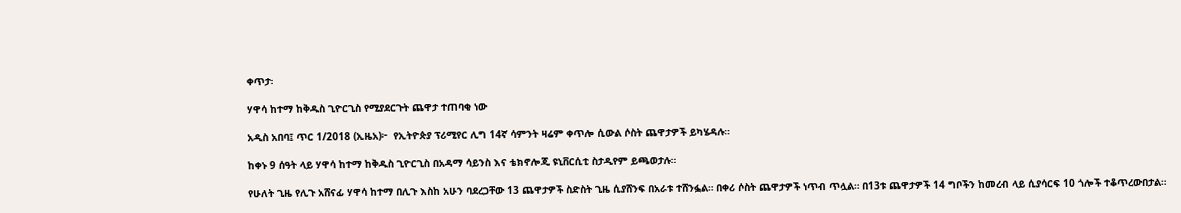ቀጥታ፡

ሃዋሳ ከተማ ከቅዱስ ጊዮርጊስ የሚያደርጉት ጨዋታ ተጠባቂ ነው

አዲስ አበባ፤ ጥር 1/2018 (ኢዜአ)፦  የኢትዮጵያ ፕሪሚየር ሊግ 14ኛ ሳምንት ዛሬም ቀጥሎ ሲውል ሶስት ጨዋታዎች ይካሄዳሉ።

ከቀኑ 9 ሰዓት ላይ ሃዋሳ ከተማ ከቅዱስ ጊዮርጊስ በአዳማ ሳይንስ እና ቴክኖሎጂ ዩኒቨርሲቲ ስታዲየም ይጫወታሉ።

የሁለት ጊዜ የሊጉ አሸናፊ ሃዋሳ ከተማ በሊጉ እስከ አሁን ባደረጋቸው 13 ጨዋታዎች ስድስት ጊዜ ሲያሸንፍ በአራቱ ተሸንፏል። በቀሪ ሶስት ጨዋታዎች ነጥብ ጥሏል። በ13ቱ ጨዋታዎች 14 ግቦችን ከመረብ ላይ ሲያሳርፍ 10 ጎሎች ተቆጥረውበታል።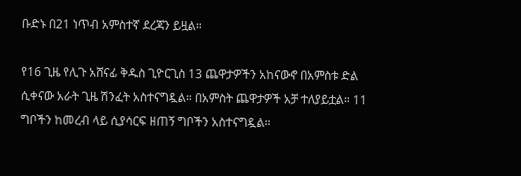ቡድኑ በ21 ነጥብ አምስተኛ ደረጃን ይዟል።

የ16 ጊዜ የሊጉ አሸናፊ ቅዱስ ጊዮርጊስ 13 ጨዋታዎችን አከናውኖ በአምስቱ ድል ሲቀናው አራት ጊዜ ሽንፈት አስተናግዷል። በአምስት ጨዋታዎች አቻ ተለያይቷል። 11 ግቦችን ከመረብ ላይ ሲያሳርፍ ዘጠኝ ግቦችን አስተናግዷል።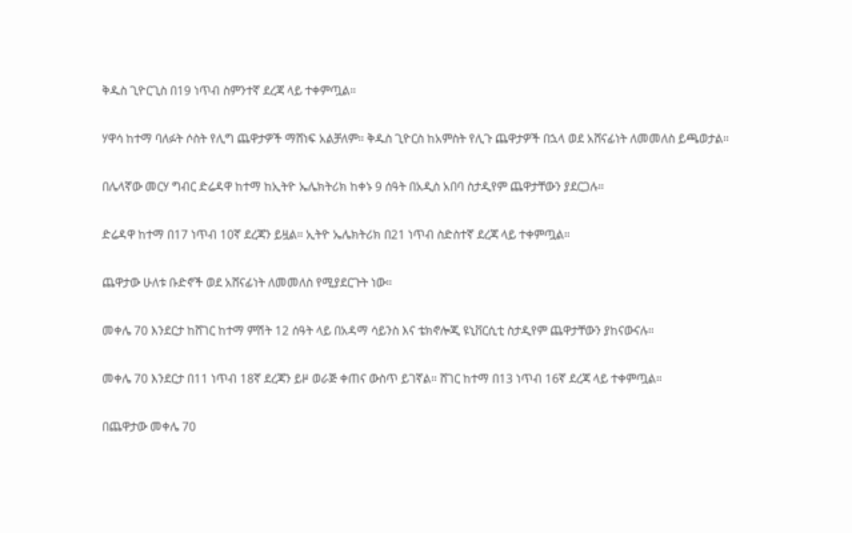ቅዱስ ጊዮርጊስ በ19 ነጥብ ስምንተኛ ደረጃ ላይ ተቀምጧል።

ሃዋሳ ከተማ ባለፉት ሶስት የሊግ ጨዋታዎች ማሸነፍ አልቻለም። ቅዱስ ጊዮርስ ከአምስት የሊጉ ጨዋታዎች በኋላ ወደ አሸናፊነት ለመመለስ ይጫወታል።

በሌላኛው መርሃ ግብር ድሬዳዋ ከተማ ከኢትዮ ኤሌክትሪክ ከቀኑ 9 ሰዓት በአዲስ አበባ ስታዲየም ጨዋታቸውን ያደርጋሉ።

ድሬዳዋ ከተማ በ17 ነጥብ 10ኛ ደረጃን ይዟል። ኢትዮ ኤሌክትሪክ በ21 ነጥብ ስድስተኛ ደረጃ ላይ ተቀምጧል።

ጨዋታው ሁለቱ ቡድኖች ወደ አሸናፊነት ለመመለስ የሚያደርጉት ነው።

መቀሌ 70 እንደርታ ከሸገር ከተማ ምሽት 12 ሰዓት ላይ በአዳማ ሳይንስ እና ቴክኖሎጂ ዩኒቨርሲቲ ስታዲየም ጨዋታቸውን ያከናውናሉ።

መቀሌ 70 እንደርታ በ11 ነጥብ 18ኛ ደረጃን ይዞ ወራጅ ቀጠና ውስጥ ይገኛል። ሸገር ከተማ በ13 ነጥብ 16ኛ ደረጃ ላይ ተቀምጧል።

በጨዋታው መቀሌ 70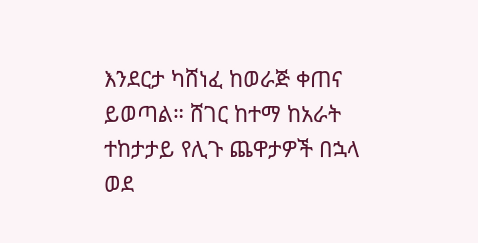እንደርታ ካሸነፈ ከወራጅ ቀጠና ይወጣል። ሸገር ከተማ ከአራት ተከታታይ የሊጉ ጨዋታዎች በኋላ ወደ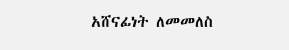አሸናፊነት ለመመለስ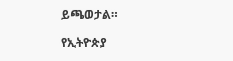ይጫወታል።

የኢትዮጵያ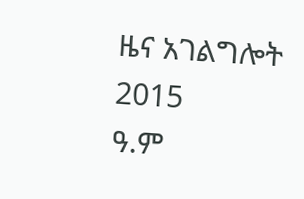ዜና አገልግሎት
2015
ዓ.ም